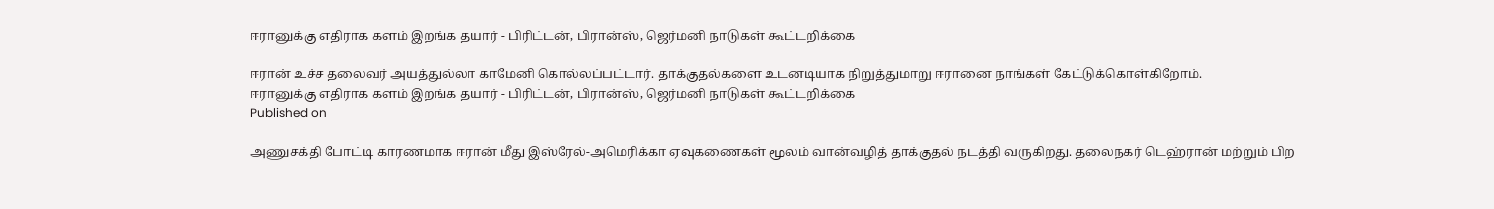ஈரானுக்கு எதிராக களம் இறங்க தயார் - பிரிட்டன், பிரான்ஸ், ஜெர்மனி நாடுகள் கூட்டறிக்கை

ஈரான் உச்ச தலைவர் அயத்துல்லா காமேனி கொல்லப்பட்டார். தாக்குதல்களை உடனடியாக நிறுத்துமாறு ஈரானை நாங்கள் கேட்டுக்கொள்கிறோம்.
ஈரானுக்கு எதிராக களம் இறங்க தயார் - பிரிட்டன், பிரான்ஸ், ஜெர்மனி நாடுகள் கூட்டறிக்கை
Published on

அணுசக்தி போட்டி காரணமாக ஈரான் மீது இஸ்ரேல்-அமெரிக்கா ஏவுகணைகள் மூலம் வான்வழித் தாக்குதல் நடத்தி வருகிறது. தலைநகர் டெஹ்ரான் மற்றும் பிற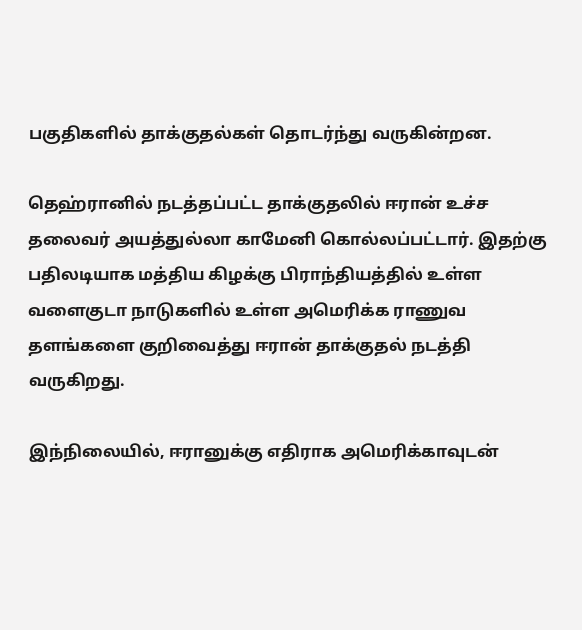பகுதிகளில் தாக்குதல்கள் தொடர்ந்து வருகின்றன.

தெஹ்ரானில் நடத்தப்பட்ட தாக்குதலில் ஈரான் உச்ச தலைவர் அயத்துல்லா காமேனி கொல்லப்பட்டார். இதற்கு பதிலடியாக மத்திய கிழக்கு பிராந்தியத்தில் உள்ள வளைகுடா நாடுகளில் உள்ள அமெரிக்க ராணுவ தளங்களை குறிவைத்து ஈரான் தாக்குதல் நடத்தி வருகிறது.

இந்நிலையில், ஈரானுக்கு எதிராக அமெரிக்காவுடன்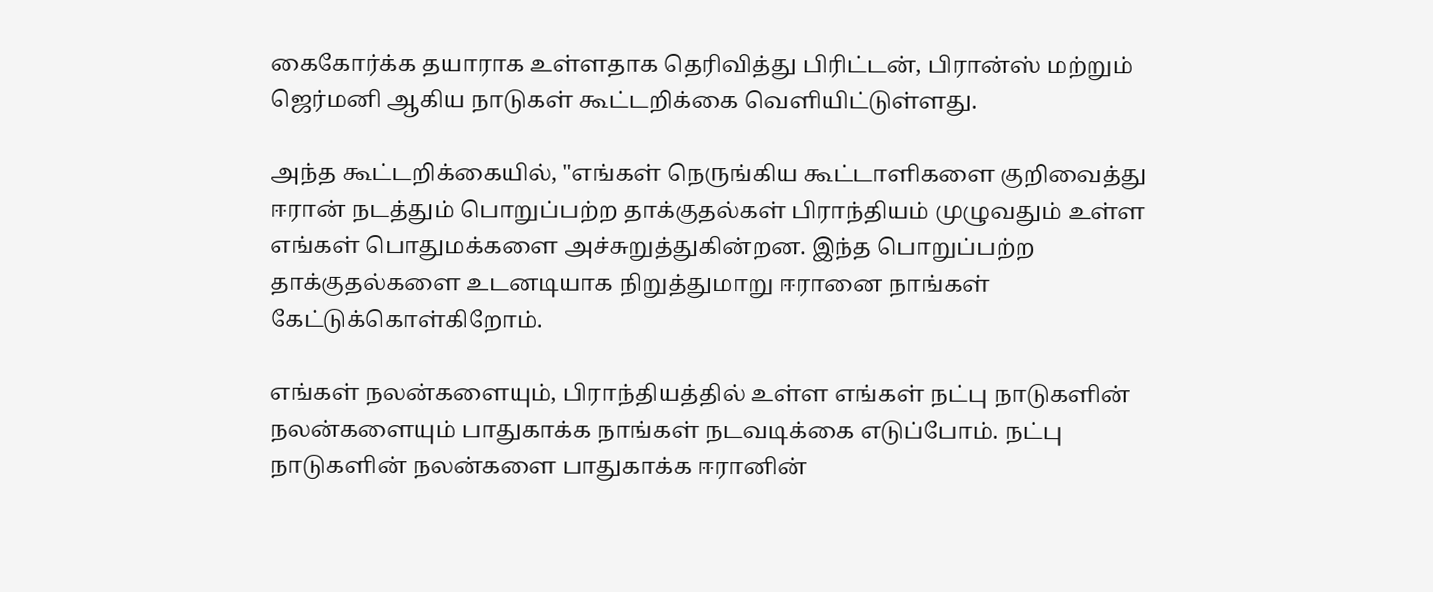கைகோர்க்க தயாராக உள்ளதாக தெரிவித்து பிரிட்டன், பிரான்ஸ் மற்றும் ஜெர்மனி ஆகிய நாடுகள் கூட்டறிக்கை வெளியிட்டுள்ளது.

அந்த கூட்டறிக்கையில், "எங்கள் நெருங்கிய கூட்டாளிகளை குறிவைத்து ஈரான் நடத்தும் பொறுப்பற்ற தாக்குதல்கள் பிராந்தியம் முழுவதும் உள்ள எங்கள் பொதுமக்களை அச்சுறுத்துகின்றன. இந்த பொறுப்பற்ற தாக்குதல்களை உடனடியாக நிறுத்துமாறு ஈரானை நாங்கள் கேட்டுக்கொள்கிறோம்.

எங்கள் நலன்களையும், பிராந்தியத்தில் உள்ள எங்கள் நட்பு நாடுகளின் நலன்களையும் பாதுகாக்க நாங்கள் நடவடிக்கை எடுப்போம். நட்பு நாடுகளின் நலன்களை பாதுகாக்க ஈரானின்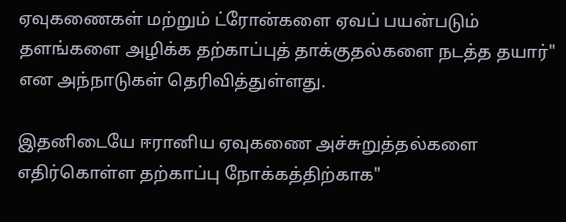ஏவுகணைகள் மற்றும் ட்ரோன்களை ஏவப் பயன்படும் தளங்களை அழிக்க தற்காப்புத் தாக்குதல்களை நடத்த தயார்" என அந்நாடுகள் தெரிவித்துள்ளது.

இதனிடையே ஈரானிய ஏவுகணை அச்சுறுத்தல்களை எதிர்கொள்ள தற்காப்பு நோக்கத்திற்காக"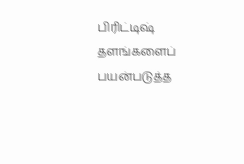பிரிட்டிஷ் தளங்களைப் பயன்படுத்த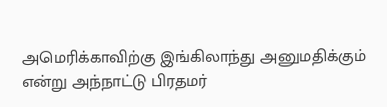அமெரிக்காவிற்கு இங்கிலாந்து அனுமதிக்கும் என்று அந்நாட்டு பிரதமர்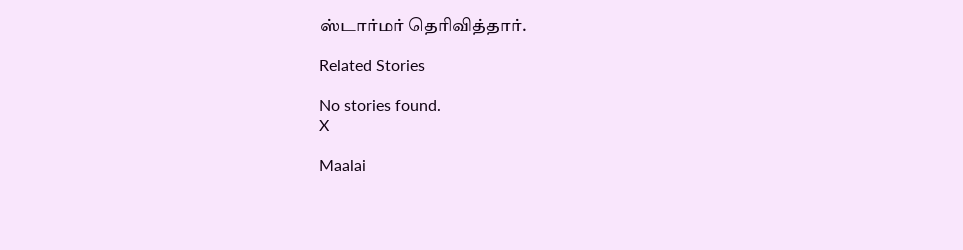ஸ்டார்மர் தெரிவித்தார்.

Related Stories

No stories found.
X

Maalai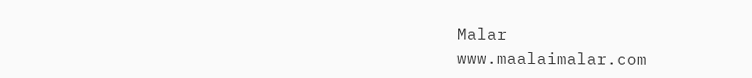Malar
www.maalaimalar.com